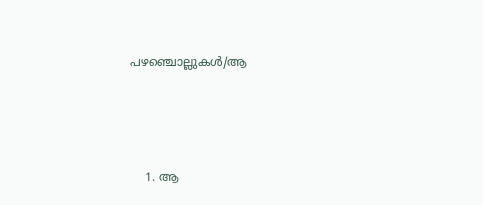പഴഞ്ചൊല്ലുകൾ/ആ




    1. ആ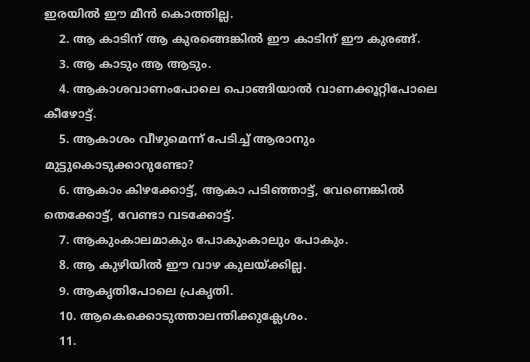ഇരയിൽ ഈ മീൻ കൊത്തില്ല.
    2. ആ കാടിന് ആ കുരങ്ങെങ്കിൽ ഈ കാടിന് ഈ കുരങ്ങ്.
    3. ആ കാടും ആ ആടും.
    4. ആകാശവാണംപോലെ പൊങ്ങിയാൽ വാണക്കൂറ്റിപോലെ കീഴോട്ട്.
    5. ആകാശം വീഴുമെന്ന് പേടിച്ച് ആരാനും മുട്ടുകൊടുക്കാറുണ്ടോ?
    6. ആകാം കിഴക്കോട്ട്, ആകാ പടിഞ്ഞാട്ട്, വേണെങ്കിൽ തെക്കോട്ട്, വേണ്ടാ വടക്കോട്ട്.
    7. ആകുംകാലമാകും പോകുംകാലും പോകും.
    8. ആ കുഴിയിൽ ഈ വാഴ കുലയ്ക്കില്ല.
    9. ആകൃതിപോലെ പ്രകൃതി.
    10. ആകെക്കൊടുത്താലന്തിക്കുക്ലേശം.
    11.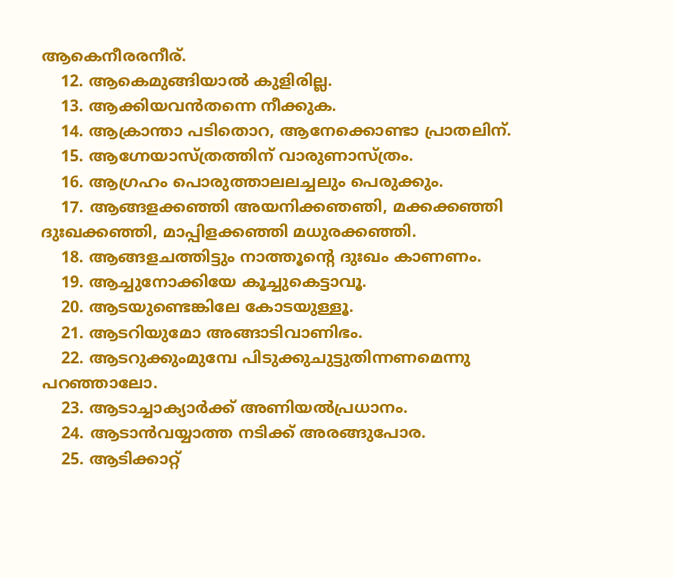ആകെനീരരനീര്.
    12. ആകെമുങ്ങിയാൽ കുളിരില്ല.
    13. ആക്കിയവൻതന്നെ നീക്കുക.
    14. ആക്രാന്താ പടിതൊറ, ആനേക്കൊണ്ടാ പ്രാതലിന്.
    15. ആഗ്നേയാസ്ത്രത്തിന് വാരുണാസ്ത്രം.
    16. ആഗ്രഹം പൊരുത്താലലച്ചലും പെരുക്കും.
    17. ആങ്ങളക്കഞ്ഞി അയനിക്കഞഞി, മക്കക്കഞ്ഞി ദുഃഖക്കഞ്ഞി, മാപ്പിളക്കഞ്ഞി മധുരക്കഞ്ഞി.
    18. ആങ്ങളചത്തിട്ടും നാത്തൂന്റെ ദുഃഖം കാണണം.
    19. ആച്ചുനോക്കിയേ കൂച്ചുകെട്ടാവൂ.
    20. ആടയുണ്ടെങ്കിലേ കോടയുള്ളൂ.
    21. ആടറിയുമോ അങ്ങാടിവാണിഭം.
    22. ആടറുക്കുംമുമ്പേ പിടുക്കുചുട്ടുതിന്നണമെന്നു പറഞ്ഞാലോ.
    23. ആടാച്ചാക്യാർക്ക് അണിയൽപ്രധാനം.
    24. ആടാൻവയ്യാത്ത നടിക്ക് അരങ്ങുപോര.
    25. ആടിക്കാറ്റ്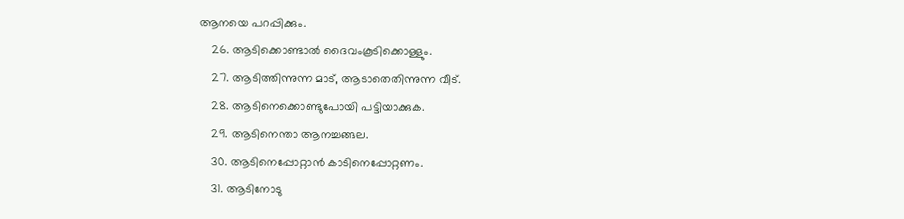ആനയെ പറപ്പിക്കും.
    26. ആടിക്കൊണ്ടാൽ ദൈവംകൂടിക്കൊള്ളും.
    27. ആടിത്തിന്നുന്ന മാട്, ആടാതെതിന്നുന്ന വീട്.
    28. ആടിനെക്കൊണ്ടുപോയി പട്ടിയാക്കുക.
    29. ആടിനെന്താ ആനച്ചങ്ങല.
    30. ആടിനെപ്പോറ്റാൻ കാടിനെപ്പോറ്റണം.
    31. ആടിനോടു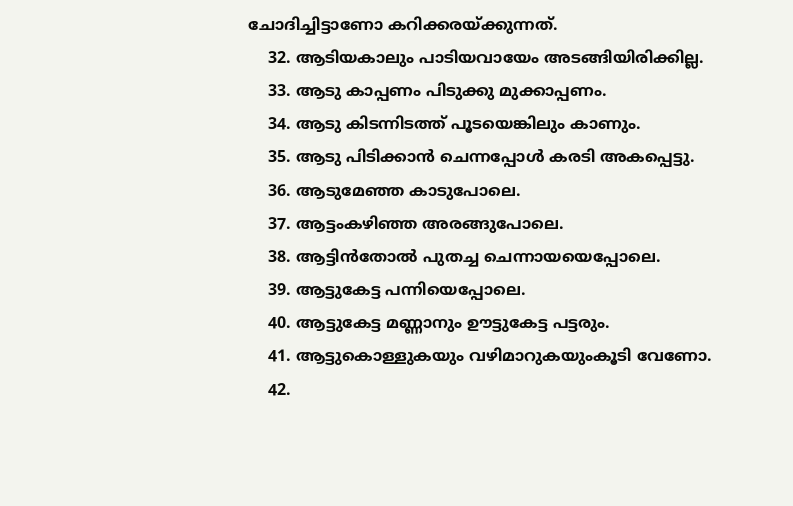ചോദിച്ചിട്ടാണോ കറിക്കരയ്ക്കുന്നത്.
    32. ആടിയകാലും പാടിയവായേം അടങ്ങിയിരിക്കില്ല.
    33. ആടു കാപ്പണം പിടുക്കു മുക്കാപ്പണം.
    34. ആടു കിടന്നിടത്ത് പൂടയെങ്കിലും കാണും.
    35. ആടു പിടിക്കാൻ ചെന്നപ്പോൾ കരടി അകപ്പെട്ടു.
    36. ആടുമേഞ്ഞ കാടുപോലെ.
    37. ആട്ടംകഴിഞ്ഞ അരങ്ങുപോലെ.
    38. ആട്ടിൻതോൽ പുതച്ച ചെന്നായയെപ്പോലെ.
    39. ആട്ടുകേട്ട പന്നിയെപ്പോലെ.
    40. ആട്ടുകേട്ട മണ്ണാനും ഊട്ടുകേട്ട പട്ടരും.
    41. ആട്ടുകൊള്ളുകയും വഴിമാറുകയുംകൂടി വേണോ.
    42.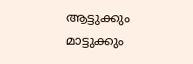ആട്ടുക്കും മാട്ടുക്കും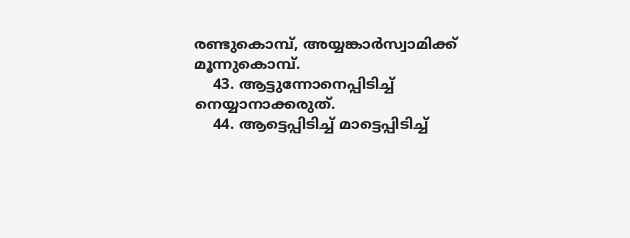രണ്ടുകൊമ്പ്, അയ്യങ്കാർസ്വാമിക്ക് മൂന്നുകൊമ്പ്.
    43. ആട്ടുന്നോനെപ്പിടിച്ച് നെയ്യാനാക്കരുത്.
    44. ആട്ടെപ്പിടിച്ച് മാട്ടെപ്പിടിച്ച്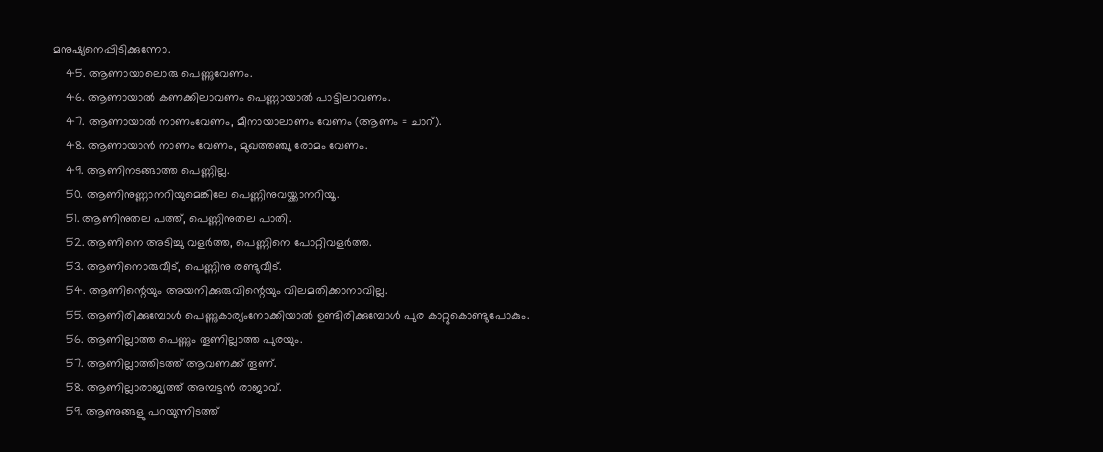മനുഷ്യനെപ്പിടിക്കുന്നോ.
    45. ആണായാലൊരു പെണ്ണുവേണം.
    46. ആണായാൽ കണക്കിലാവണം പെണ്ണായാൽ പാട്ടിലാവണം.
    47. ആണായാൽ നാണംവേണം, മീനായാലാണം വേണം (ആണം = ചാറ്).
    48. ആണായാൻ നാണം വേണം, മുഖത്തഞ്ചു രോമം വേണം.
    49. ആണിനടങ്ങാത്ത പെണ്ണില്ല.
    50. ആണിനുണ്ണാനറിയുമെങ്കിലേ പെണ്ണിനുവയ്ക്കാനറിയൂ.
    51. ആണിനുതല പത്ത്, പെണ്ണിനുതല പാതി.
    52. ആണിനെ അടിച്ചു വളർത്ത, പെണ്ണിനെ പോറ്റിവളർത്ത.
    53. ആണിനൊരുവീട്, പെണ്ണിനു രണ്ടുവീട്.
    54. ആണിന്റെയും അയനിക്കുരുവിന്റെയും വിലമതിക്കാനാവില്ല.
    55. ആണിരിക്കുമ്പോൾ പെണ്ണുകാര്യംനോക്കിയാൽ ഉണ്ടിരിക്കുമ്പോൾ പുര കാറ്റുകൊണ്ടുപോകും.
    56. ആണില്ലാത്ത പെണ്ണും തൂണില്ലാത്ത പുരയും.
    57. ആണില്ലാത്തിടത്ത് ആവണക്ക് തൂണ്.
    58. ആണില്ലാരാജ്യത്ത് അമ്പട്ടൻ രാജാവ്.
    59. ആണുങ്ങളു പറയുന്നിടത്ത്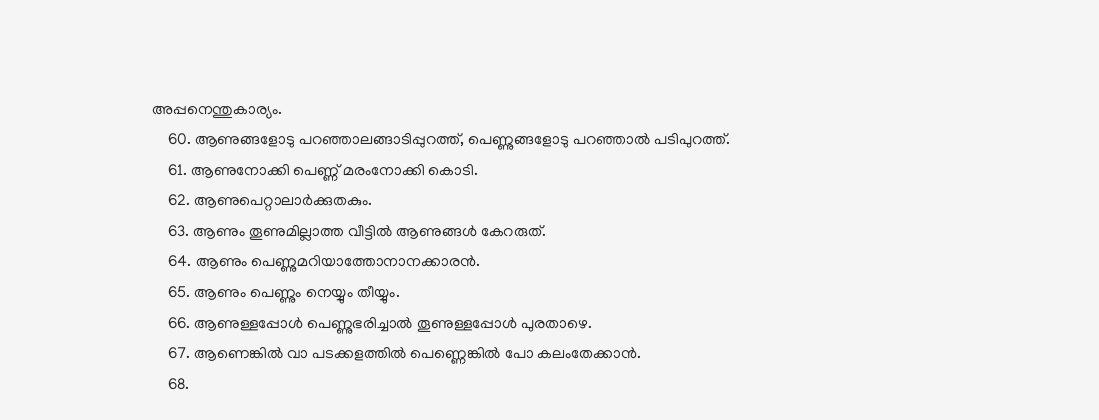അപ്പനെന്തുകാര്യം.
    60. ആണുങ്ങളോടു പറഞ്ഞാലങ്ങാടിപ്പുറത്ത്, പെണ്ണുങ്ങളോടു പറഞ്ഞാൽ പടിപുറത്ത്.
    61. ആണുനോക്കി പെണ്ണ് മരംനോക്കി കൊടി.
    62. ആണുപെറ്റാലാർക്കുതകും.
    63. ആണും തൂണുമില്ലാത്ത വീട്ടിൽ ആണുങ്ങൾ കേറരുത്.
    64. ആണും പെണ്ണുമറിയാത്തോനാനക്കാരൻ.
    65. ആണും പെണ്ണും നെയ്യും തീയ്യും.
    66. ആണുള്ളപ്പോൾ പെണ്ണുഭരിച്ചാൽ തൂണുള്ളപ്പോൾ പുരതാഴെ.
    67. ആണെങ്കിൽ വാ പടക്കളത്തിൽ പെണ്ണെങ്കിൽ പോ കലംതേക്കാൻ.
    68.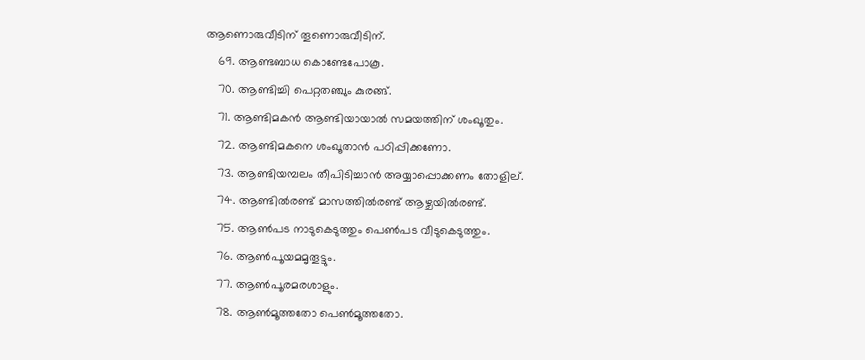ആണൊരുവീടിന് തൂണൊരുവീടിന്.
    69. ആണ്ടബാധ കൊണ്ടേപോകൂ.
    70. ആണ്ടിച്ചി പെറ്റതഞ്ചും കുരങ്ങ്.
    71. ആണ്ടിമകൻ ആണ്ടിയായാൽ സമയത്തിന് ശംഖൂതും.
    72. ആണ്ടിമകനെ ശംഖൂതാൻ പഠിപ്പിക്കണോ.
    73. ആണ്ടിയമ്പലം തീപിടിച്ചാൻ അയ്യാപ്പൊക്കണം തോളില്.
    74. ആണ്ടിൽരണ്ട് മാസത്തിൽരണ്ട് ആഴ്ചയിൽരണ്ട്.
    75. ആൺപട നാടുകെടുത്തും പെൺപട വീടുകെടുത്തും.
    76. ആൺപൂയമമൃതൂട്ടും.
    77. ആൺപൂരമരശാളും.
    78. ആൺമൂത്തതോ പെൺമൂത്തതോ.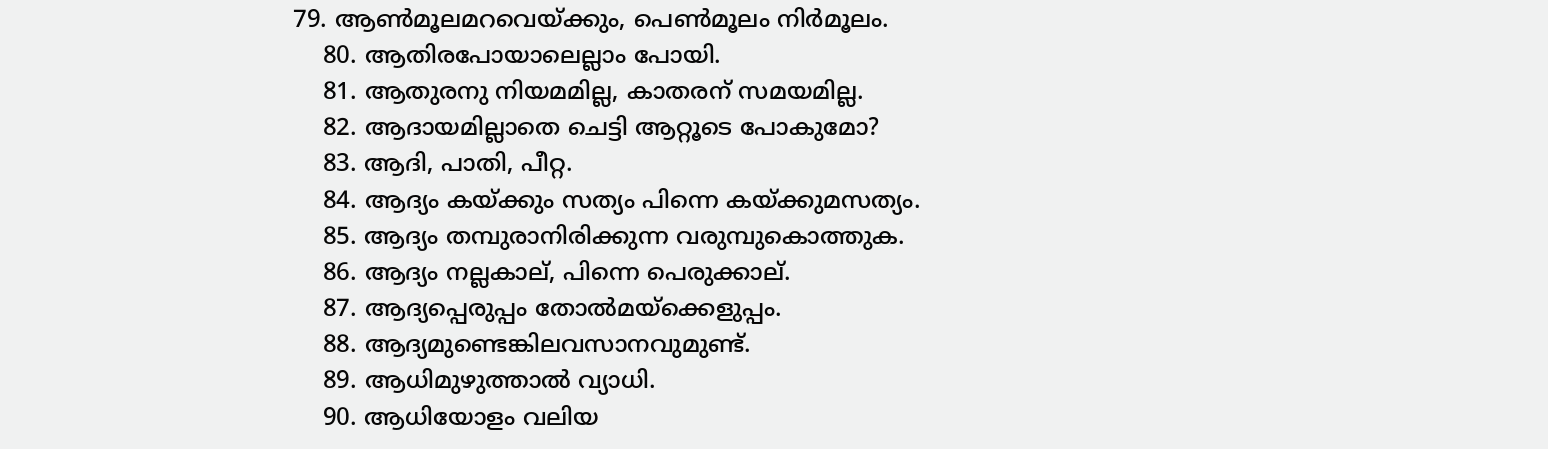79. ആൺമൂലമറവെയ്ക്കും, പെൺമൂലം നിർമൂലം.
    80. ആതിരപോയാലെല്ലാം പോയി.
    81. ആതുരനു നിയമമില്ല, കാതരന് സമയമില്ല.
    82. ആദായമില്ലാതെ ചെട്ടി ആറ്റൂടെ പോകുമോ?
    83. ആദി, പാതി, പീറ്റ.
    84. ആദ്യം കയ്ക്കും സത്യം പിന്നെ കയ്ക്കുമസത്യം.
    85. ആദ്യം തമ്പുരാനിരിക്കുന്ന വരുമ്പുകൊത്തുക.
    86. ആദ്യം നല്ലകാല്, പിന്നെ പെരുക്കാല്.
    87. ആദ്യപ്പെരുപ്പം തോൽമയ്ക്കെളുപ്പം.
    88. ആദ്യമുണ്ടെങ്കിലവസാനവുമുണ്ട്.
    89. ആധിമുഴുത്താൽ വ്യാധി.
    90. ആധിയോളം വലിയ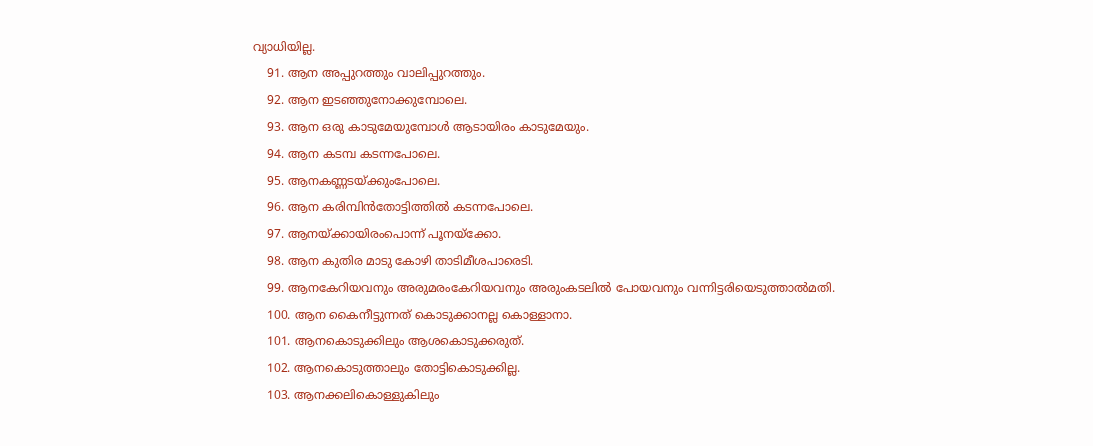വ്യാധിയില്ല.
    91. ആന അപ്പുറത്തും വാലിപ്പുറത്തും.
    92. ആന ഇടഞ്ഞുനോക്കുമ്പോലെ.
    93. ആന ഒരു കാടുമേയുമ്പോൾ ആടായിരം കാടുമേയും.
    94. ആന കടമ്പ കടന്നപോലെ.
    95. ആനകണ്ണടയ്ക്കുംപോലെ.
    96. ആന കരിമ്പിൻതോട്ടിത്തിൽ കടന്നപോലെ.
    97. ആനയ്ക്കായിരംപൊന്ന് പൂനയ്ക്കോ.
    98. ആന കുതിര മാടു കോഴി താടിമീശപാരെടി.
    99. ആനകേറിയവനും അരുമരംകേറിയവനും അരുംകടലിൽ പോയവനും വന്നിട്ടരിയെടുത്താൽമതി.
    100. ആന കൈനീട്ടുന്നത് കൊടുക്കാനല്ല കൊള്ളാനാ.
    101. ആനകൊടുക്കിലും ആശകൊടുക്കരുത്.
    102. ആനകൊടുത്താലും തോട്ടികൊടുക്കില്ല.
    103. ആനക്കലികൊള്ളുകിലും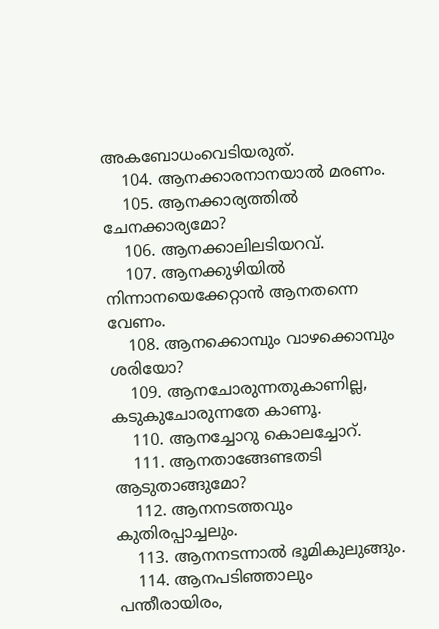അകബോധംവെടിയരുത്.
    104. ആനക്കാരനാനയാൽ മരണം.
    105. ആനക്കാര്യത്തിൽ ചേനക്കാര്യമോ?
    106. ആനക്കാലിലടിയറവ്.
    107. ആനക്കുഴിയിൽ നിന്നാനയെക്കേറ്റാൻ ആനതന്നെ വേണം.
    108. ആനക്കൊമ്പും വാഴക്കൊമ്പും ശരിയോ?
    109. ആനചോരുന്നതുകാണില്ല, കടുകുചോരുന്നതേ കാണൂ.
    110. ആനച്ചോറു കൊലച്ചോറ്.
    111. ആനതാങ്ങേണ്ടതടി ആടുതാങ്ങുമോ?
    112. ആനനടത്തവും കുതിരപ്പാച്ചലും.
    113. ആനനടന്നാൽ ഭൂമികുലുങ്ങും.
    114. ആനപടിഞ്ഞാലും പന്തീരായിരം,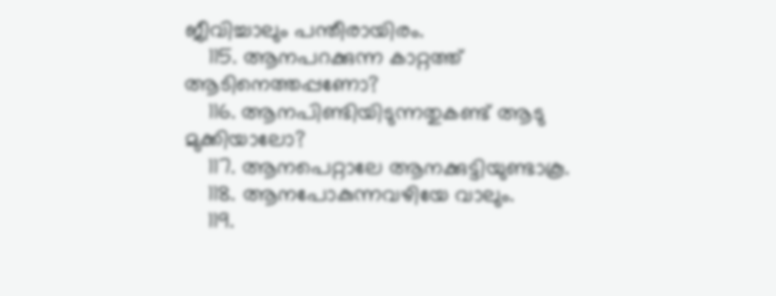ജീവിച്ചാലും പന്തീരായിരം.
    115. ആനപറക്കുന്ന കാറ്റത്ത് ആടിനെത്തപ്പണോ?
    116. ആനപിണ്ടിയിടുന്നതുകണ്ട് ആടു മുക്കിയാലോ?
    117. ആനപെറ്റാലേ ആനക്കുട്ടിയുണ്ടാകൂ.
    118. ആനപോകുന്നവഴിയേ വാലും.
    119.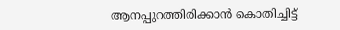ആനപ്പുറത്തിരിക്കാൻ കൊതിച്ചിട്ട്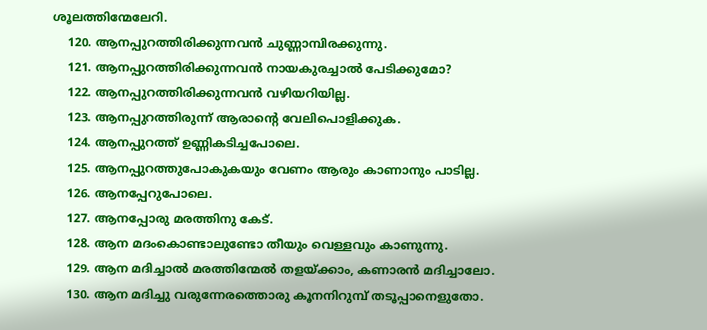ശൂലത്തിന്മേലേറി.
    120. ആനപ്പുറത്തിരിക്കുന്നവൻ ചുണ്ണാമ്പിരക്കുന്നു.
    121. ആനപ്പുറത്തിരിക്കുന്നവൻ നായകുരച്ചാൽ പേടിക്കുമോ?
    122. ആനപ്പുറത്തിരിക്കുന്നവൻ വഴിയറിയില്ല.
    123. ആനപ്പുറത്തിരുന്ന് ആരാന്റെ വേലിപൊളിക്കുക.
    124. ആനപ്പുറത്ത് ഉണ്ണികടിച്ചപോലെ.
    125. ആനപ്പുറത്തുപോകുകയും വേണം ആരും കാണാനും പാടില്ല.
    126. ആനപ്പേറുപോലെ.
    127. ആനപ്പോരു മരത്തിനു കേട്.
    128. ആന മദംകൊണ്ടാലുണ്ടോ തീയും വെള്ളവും കാണുന്നു.
    129. ആന മദിച്ചാൽ മരത്തിന്മേൽ തളയ്ക്കാം, കണാരൻ മദിച്ചാലോ.
    130. ആന മദിച്ചു ‍വരുന്നേരത്തൊരു കൂനനിറുമ്പ് തടൂപ്പാനെളുതോ.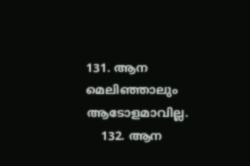131. ആന മെലിഞ്ഞാലും ആടോളമാവില്ല.
    132. ആന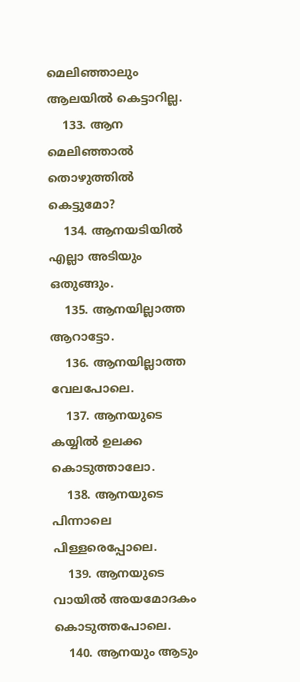മെലിഞ്ഞാലും ആലയിൽ കെട്ടാറില്ല.
    133. ആന മെലിഞ്ഞാൽ തൊഴുത്തിൽ കെട്ടുമോ?
    134. ആനയടിയിൽ എല്ലാ അടിയും ഒതുങ്ങും.
    135. ആനയില്ലാത്ത ആറാട്ടോ.
    136. ആനയില്ലാത്ത വേലപോലെ.
    137. ആനയുടെ കയ്യിൽ ഉലക്ക കൊടുത്താലോ.
    138. ആനയുടെ പിന്നാലെ പിള്ളരെപ്പോലെ.
    139. ആനയുടെ വായിൽ അയമോദകം കൊടുത്തപോലെ.
    140. ആനയും ആടും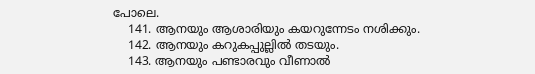പോലെ.
    141. ആനയും ആശാരിയും കയറുന്നേടം നശിക്കും.
    142. ആനയും കറുകപ്പുല്ലിൽ തടയും.
    143. ആനയും പണ്ടാരവും വീണാൽ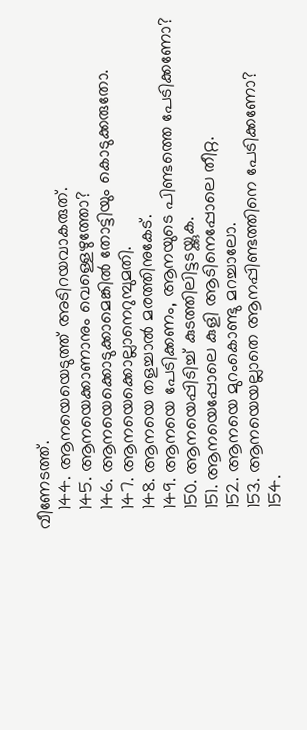വീണേടത്ത്.
    144. ആനയെയെടുത്ത് അടിറയവാകരുത്.
    145. ആനയെക്കാണാനും വെള്ളെഴുത്തോ?
    146. ആനയെക്കൊടുക്കാമെങ്കിൽ തോട്ടിയും കൊടുക്കരുതോ.
    147. ആനയെക്കൊല്ലാനെറുമ്പുമതി.
    148. ആനയെ തളച്ചാൽ മരത്തിനുകേട്.
    149. ആനയെ പേടിക്കണം, ആനയുടെ പിണ്ടത്തെ പേടിക്കണോ?
    150. ആനയെപ്പിടിച്ച് കുടത്തിലിട്ടടയ്ക്കുക.
    151. ആനയെപ്പോലെ കുളി ആടിനെപ്പോലെ തീറ്റ.
    152. ആനയെ മുറംകൊണ്ടു മറച്ചാലോ.
    153. ആനയെയല്ലാതെ ആനപ്പിണ്ടത്തിനെ പേടിക്കണോ?
    154.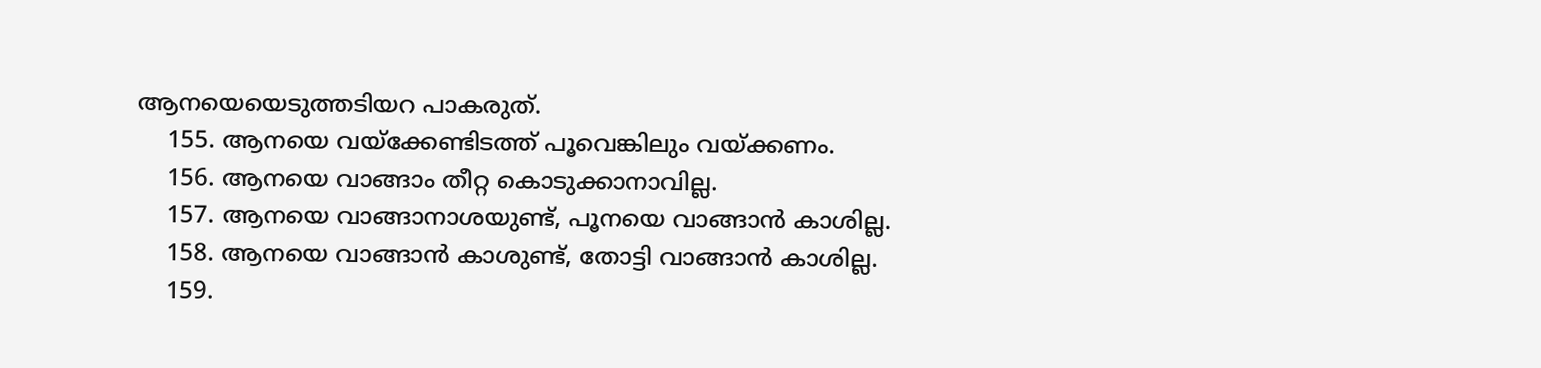ആനയെയെടുത്തടിയറ പാകരുത്.
    155. ആനയെ വയ്ക്കേണ്ടിടത്ത് പൂവെങ്കിലും വയ്ക്കണം.
    156. ആനയെ വാങ്ങാം തീറ്റ കൊടുക്കാനാവില്ല.
    157. ആനയെ വാങ്ങാനാശയുണ്ട്, പൂനയെ വാങ്ങാൻ കാശില്ല.
    158. ആനയെ വാങ്ങാൻ കാശുണ്ട്, തോട്ടി വാങ്ങാൻ കാശില്ല.
    159.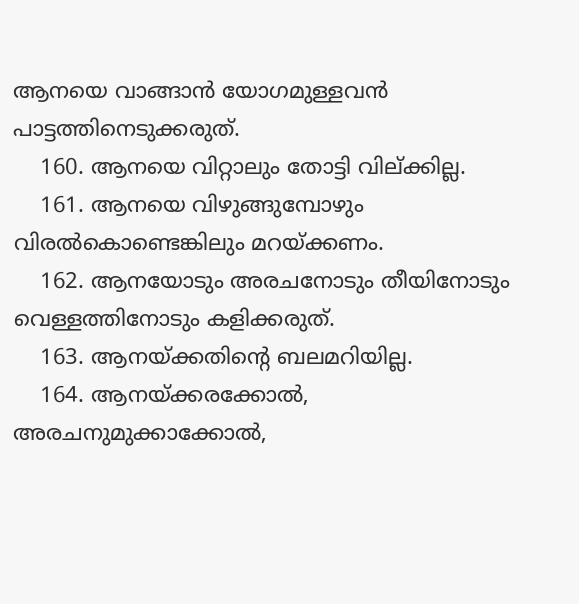ആനയെ വാങ്ങാൻ യോഗമുള്ളവൻ പാട്ടത്തിനെടുക്കരുത്.
    160. ആനയെ വിറ്റാലും തോട്ടി വില്ക്കില്ല.
    161. ആനയെ വിഴുങ്ങുമ്പോഴും വിരൽകൊണ്ടെങ്കിലും മറയ്ക്കണം.
    162. ആനയോടും അരചനോടും തീയിനോടും വെള്ളത്തിനോടും കളിക്കരുത്.
    163. ആനയ്ക്കതിന്റെ ബലമറിയില്ല.
    164. ആനയ്ക്കരക്കോൽ, അരചനുമുക്കാക്കോൽ,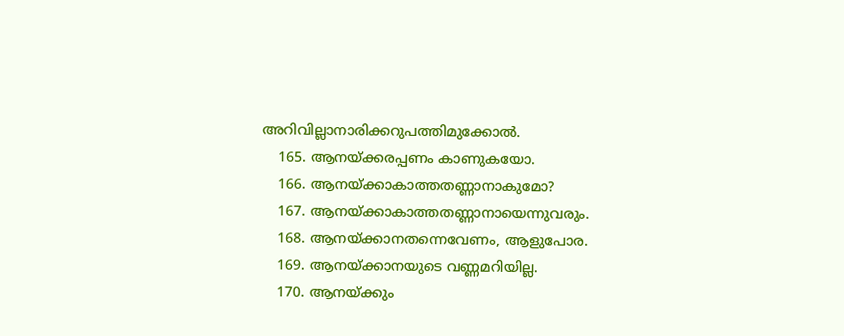അറിവില്ലാനാരിക്കറുപത്തിമുക്കോൽ.
    165. ആനയ്ക്കരപ്പണം കാണുകയോ.
    166. ആനയ്ക്കാകാത്തതണ്ണാനാകുമോ?
    167. ആനയ്ക്കാകാത്തതണ്ണാനായെന്നുവരും.
    168. ആനയ്ക്കാനതന്നെവേണം, ആളുപോര.
    169. ആനയ്ക്കാനയുടെ വണ്ണമറിയില്ല.
    170. ആനയ്ക്കും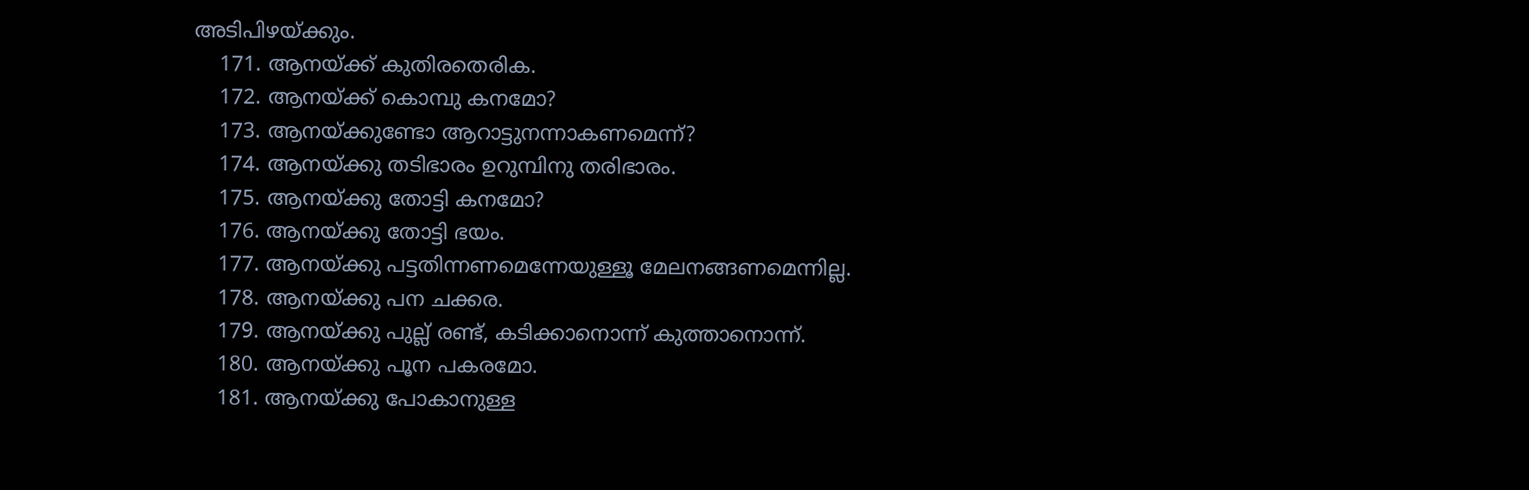അടിപിഴയ്ക്കും.
    171. ആനയ്ക്ക് കുതിരതെരിക.
    172. ആനയ്ക്ക് കൊമ്പു കനമോ?
    173. ആനയ്ക്കുണ്ടോ ആറാട്ടുനന്നാകണമെന്ന്?
    174. ആനയ്ക്കു തടിഭാരം ഉറുമ്പിനു തരിഭാരം.
    175. ആനയ്ക്കു തോട്ടി കനമോ?
    176. ആനയ്ക്കു തോട്ടി ഭയം.
    177. ആനയ്ക്കു പട്ടതിന്നണമെന്നേയുള്ളൂ മേലനങ്ങണമെന്നില്ല.
    178. ആനയ്ക്കു പന ചക്കര.
    179. ആനയ്ക്കു പുല്ല് രണ്ട്, കടിക്കാനൊന്ന് കുത്താനൊന്ന്.
    180. ആനയ്ക്കു പൂന പകരമോ.
    181. ആനയ്ക്കു പോകാനുള്ള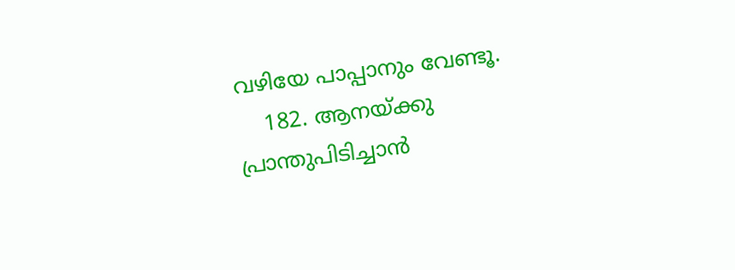വഴിയേ പാപ്പാനും വേണ്ടൂ.
    182. ആനയ്ക്കു പ്രാന്തുപിടിച്ചാൻ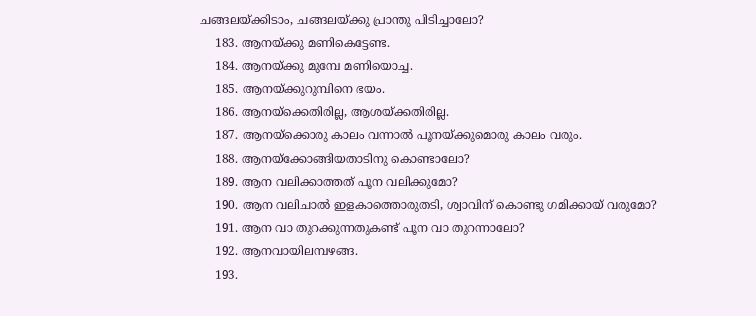ചങ്ങലയ്ക്കിടാം, ചങ്ങലയ്ക്കു പ്രാന്തു പിടിച്ചാലോ?
    183. ആനയ്ക്കു മണികെട്ടേണ്ട.
    184. ആനയ്ക്കു മുമ്പേ മണിയൊച്ച.
    185. ആനയ്ക്കുറുമ്പിനെ ഭയം.
    186. ആനയ്ക്കെതിരില്ല, ആശയ്ക്കതിരില്ല.
    187. ആനയ്ക്കൊരു കാലം വന്നാൽ പൂനയ്ക്കുമൊരു കാലം വരും.
    188. ആനയ്ക്കോങ്ങിയതാടിനു കൊണ്ടാലോ?
    189. ആന വലിക്കാത്തത് പൂന വലിക്കുമോ?
    190. ആന വലിചാൽ ഇളകാത്തൊരുതടി, ശ്വാവിന് കൊണ്ടു ഗമിക്കായ് വരുമോ?
    191. ആന വാ തുറക്കുന്നതുകണ്ട് പൂന വാ തുറന്നാലോ?
    192. ആനവായിലമ്പഴങ്ങ.
    193.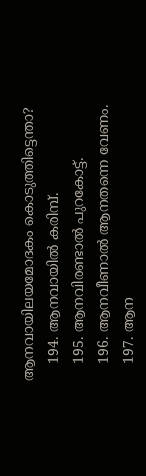ആനവായിലയമോദകം കൊടുത്തിട്ടെന്താ?
    194. ആനവായിൽ കരിമ്പ്.
    195. ആനവിരണ്ടാൽ പുറകോട്ട്.
    196. ആനവീണാൽ ആനതന്നെ വേണം.
    197. ആന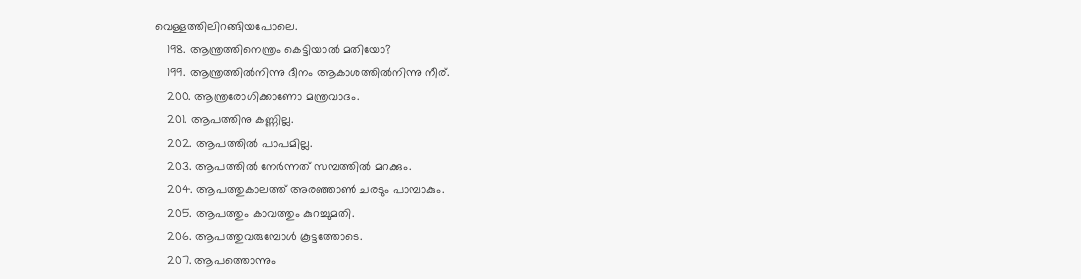വെള്ളത്തിലിറങ്ങിയപോലെ.
    198. ആന്ത്രത്തിനെന്ത്രം കെട്ടിയാൽ മതിയോ?
    199. ആന്ത്രത്തിൽനിന്നു ദീനം ആകാശത്തിൽനിന്നു നീര്.
    200. ആന്ത്രരോഗിക്കാണോ മന്ത്രവാദം.
    201. ആപത്തിനു കണ്ണില്ല.
    202. ആപത്തിൽ പാപമില്ല.
    203. ആപത്തിൽ നേർന്നത് സമ്പത്തിൽ മറക്കും.
    204. ആപത്തുകാലത്ത് അരഞ്ഞാൺ ചരടും പാമ്പാകും.
    205. ആപത്തും കാവത്തും കുറച്ചുമതി.
    206. ആപത്തുവരുമ്പോൾ കൂട്ടത്തോടെ.
    207. ആപത്തൊന്നും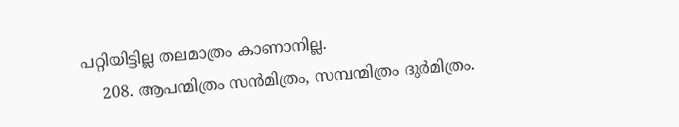പറ്റിയിട്ടില്ല തലമാത്രം കാണാനില്ല.
    208. ആപന്മിത്രം സൻമിത്രം, സമ്പന്മിത്രം ദുർമിത്രം.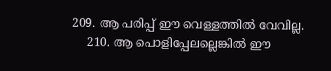209. ആ പരിപ്പ് ഈ വെള്ളത്തിൽ വേവില്ല.
    210. ആ പൊളിപ്പേലല്ലെങ്കിൽ ഈ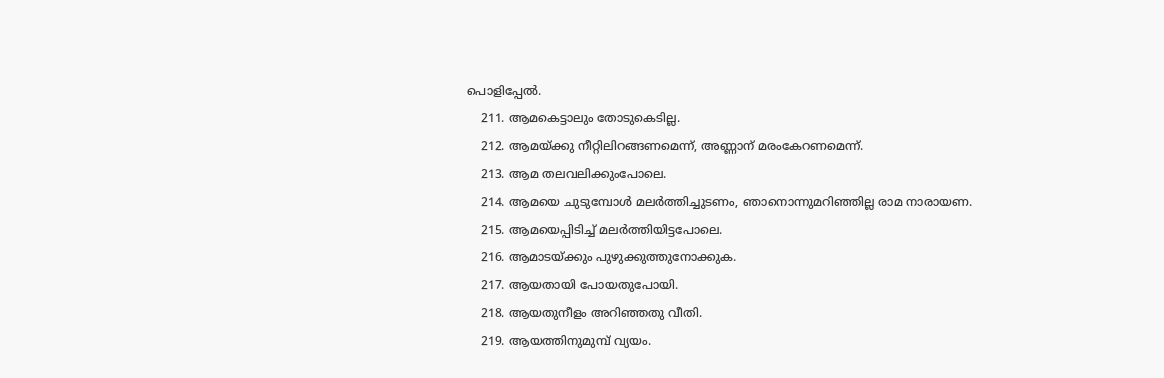പൊളിപ്പേൽ.
    211. ആമകെട്ടാലും തോടുകെടില്ല.
    212. ആമയ്ക്കു നീറ്റിലിറങ്ങണമെന്ന്, അണ്ണാന് മരംകേറണമെന്ന്.
    213. ആമ തലവലിക്കുംപോലെ.
    214. ആമയെ ചുടുമ്പോൾ മലർത്തിച്ചുടണം, ഞാനൊന്നുമറിഞ്ഞില്ല രാമ നാരായണ.
    215. ആമയെപ്പിടിച്ച് മലർത്തിയിട്ടപോലെ.
    216. ആമാടയ്ക്കും പുഴുക്കുത്തുനോക്കുക.
    217. ആയതായി പോയതുപോയി.
    218. ആയതുനീളം അറിഞ്ഞതു വീതി.
    219. ആയത്തിനുമുമ്പ് വ്യയം.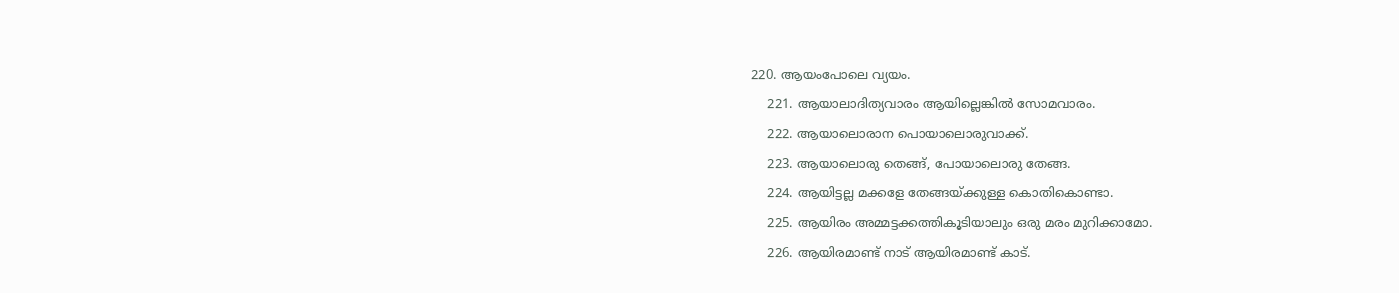220. ആയംപോലെ വ്യയം.
    221. ആയാലാദിത്യവാരം ആയില്ലെങ്കിൽ സോമവാരം.
    222. ആയാലൊരാന പൊയാലൊരുവാക്ക്.
    223. ആയാലൊരു തെങ്ങ്, പോയാലൊരു തേങ്ങ.
    224. ആയിട്ടല്ല മക്കളേ തേങ്ങയ്ക്കുള്ള കൊതികൊണ്ടാ.
    225. ആയിരം അമ്മട്ടക്കത്തികൂടിയാലും ഒരു മരം മുറിക്കാമോ.
    226. ആയിരമാണ്ട് നാട് ആയിരമാണ്ട് കാട്.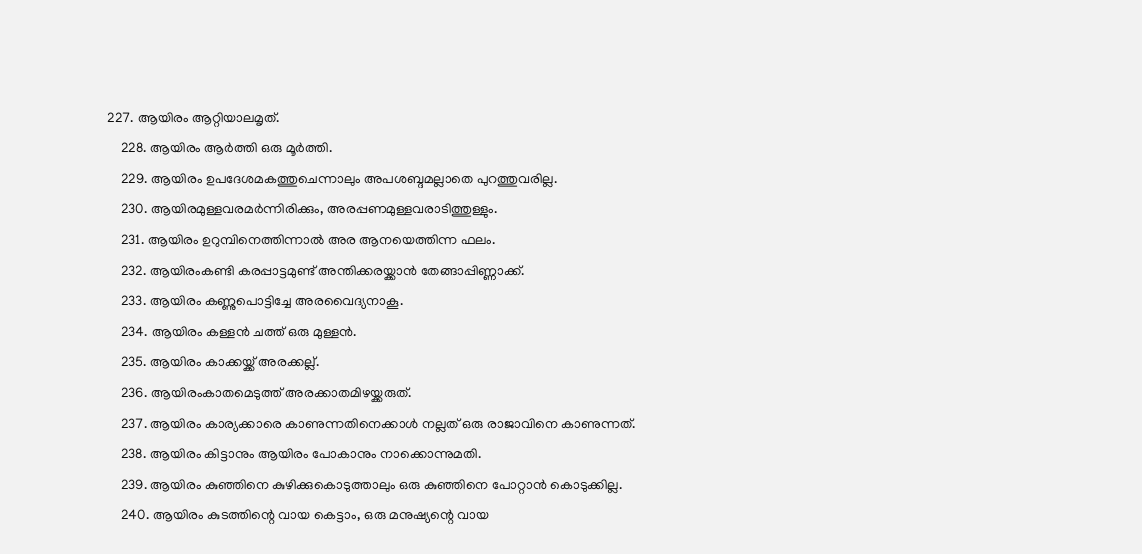227. ആയിരം ആറ്റിയാലമൃത്.
    228. ആയിരം ആർത്തി ഒരു മൂർത്തി.
    229. ആയിരം ഉപദേശമകത്തുചെന്നാലും അപശബ്ദമല്ലാതെ പുറത്തുവരില്ല.
    230. ആയിരമുള്ളവരമർന്നിരിക്കും, അരപ്പണമുള്ളവരാടിത്തുള്ളും.
    231. ആയിരം ഉറുമ്പിനെത്തിന്നാൽ അര ആനയെത്തിന്ന ഫലം.
    232. ആയിരംകണ്ടി കരപ്പാട്ടമുണ്ട് അന്തിക്കരയ്ക്കാൻ തേങ്ങാപ്പിണ്ണാക്ക്.
    233. ആയിരം കണ്ണുപൊട്ടിച്ചേ അരവൈദ്യനാകൂ.
    234. ആയിരം കള്ളൻ ചത്ത് ഒരു മുള്ളൻ.
    235. ആയിരം കാക്കയ്ക്ക് അരക്കല്ല്.
    236. ആയിരംകാതമെടുത്ത് അരക്കാതമിഴയ്ക്കരുത്.
    237. ആയിരം കാര്യക്കാരെ കാണുന്നതിനെക്കാൾ നല്ലത് ഒരു രാജാവിനെ കാണുന്നത്.
    238. ആയിരം കിട്ടാനും ആയിരം പോകാനും നാക്കൊന്നുമതി.
    239. ആയിരം കുഞ്ഞിനെ കുഴിക്കുകൊടുത്താലും ഒരു കുഞ്ഞിനെ പോറ്റാൻ കൊടുക്കില്ല.
    240. ആയിരം കുടത്തിന്റെ വായ കെട്ടാം, ഒരു മനുഷ്യന്റെ വായ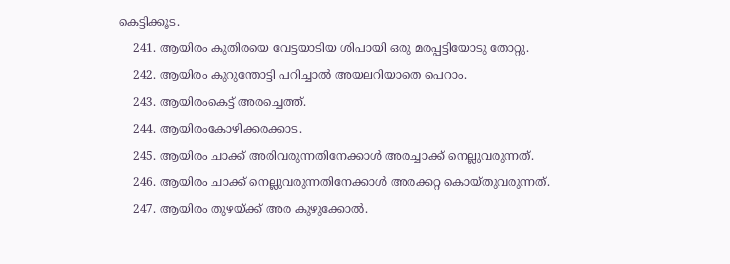കെട്ടിക്കൂട.
    241. ആയിരം കുതിരയെ വേട്ടയാടിയ ശിപായി ഒരു മരപ്പട്ടിയോടു തോറ്റു.
    242. ആയിരം കുറുന്തോട്ടി പറിച്ചാൽ അയലറിയാതെ പെറാം.
    243. ആയിരംകെട്ട് അരച്ചെത്ത്.
    244. ആയിരംകോഴിക്കരക്കാട.
    245. ആയിരം ചാക്ക് അരിവരുന്നതിനേക്കാൾ അരച്ചാക്ക് നെല്ലുവരുന്നത്.
    246. ആയിരം ചാക്ക് നെല്ലുവരുന്നതിനേക്കാൾ അരക്കറ്റ കൊയ്തുവരുന്നത്.
    247. ആയിരം തുഴയ്ക്ക് അര കുഴുക്കോൽ.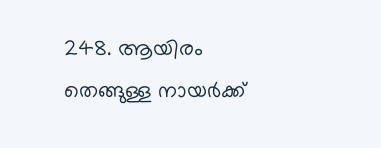248. ആയിരം തെങ്ങുള്ള നായർക്ക്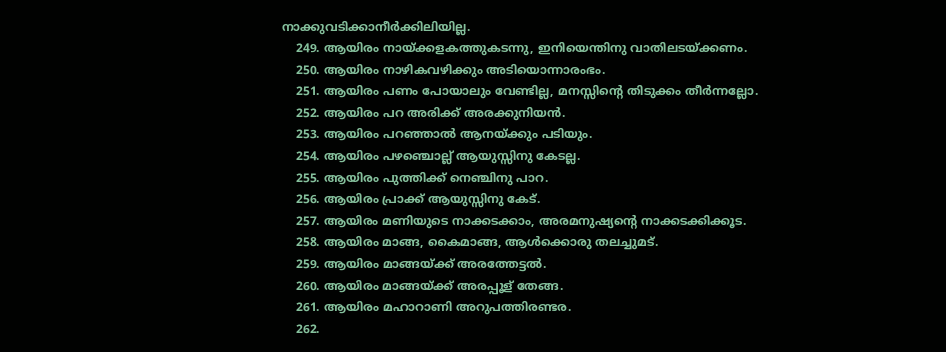നാക്കുവടിക്കാനീർക്കിലിയില്ല.
    249. ആയിരം നായ്ക്കളകത്തുകടന്നു, ഇനിയെന്തിനു വാതിലടയ്ക്കണം.
    250. ആയിരം നാഴികവഴിക്കും അടിയൊന്നാരംഭം.
    251. ആയിരം പണം പോയാലും വേണ്ടില്ല, മനസ്സിന്റെ തിടുക്കം തീർന്നല്ലോ.
    252. ആയിരം പറ അരിക്ക് അരക്കുനിയൻ.
    253. ആയിരം പറഞ്ഞാൽ ആനയ്ക്കും പടിയും.
    254. ആയിരം പഴഞ്ചൊല്ല് ആയുസ്സിനു കേടല്ല.
    255. ആയിരം പുത്തിക്ക് നെഞ്ചിനു പാറ.
    256. ആയിരം പ്രാക്ക് ആയുസ്സിനു കേട്.
    257. ആയിരം മണിയുടെ നാക്കടക്കാം, അരമനുഷ്യന്റെ നാക്കടക്കിക്കൂട.
    258. ആയിരം മാങ്ങ, കൈമാങ്ങ, ആൾക്കൊരു തലച്ചുമട്.
    259. ആയിരം മാങ്ങയ്ക്ക് അരത്തേട്ടൽ.
    260. ആയിരം മാങ്ങയ്ക്ക് അരപ്പൂള് തേങ്ങ.
    261. ആയിരം മഹാറാണി അറുപത്തിരണ്ടര.
    262.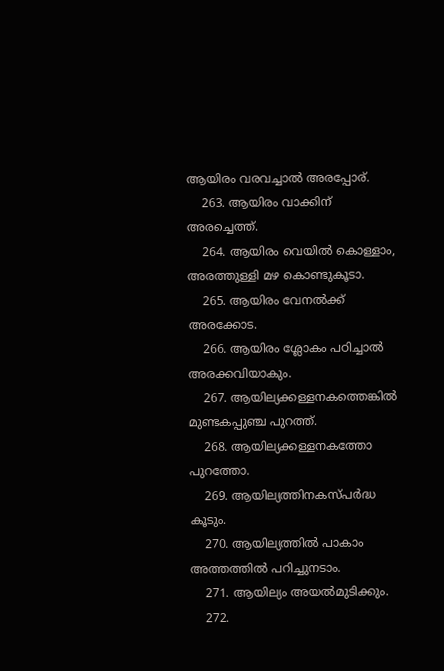ആയിരം വരവച്ചാൽ അരപ്പോര്.
    263. ആയിരം വാക്കിന് അരച്ചെത്ത്.
    264. ആയിരം വെയിൽ കൊള്ളാം, അരത്തുള്ളി മഴ കൊണ്ടുകൂടാ.
    265. ആയിരം വേനൽക്ക് അരക്കോട.
    266. ആയിരം ശ്ലോകം പഠിച്ചാൽ അരക്കവിയാകും.
    267. ആയില്യക്കള്ളനകത്തെങ്കിൽ മുണ്ടകപ്പുഞ്ച പുറത്ത്.
    268. ആയില്യക്കള്ളനകത്തോ പുറത്തോ.
    269. ആയില്യത്തിനകസ്പർദ്ധ കൂടും.
    270. ആയില്യത്തിൽ പാകാം അത്തത്തിൽ പറിച്ചുനടാം.
    271. ആയില്യം അയൽമുടിക്കും.
    272.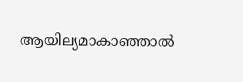ആയില്യമാകാഞ്ഞാൽ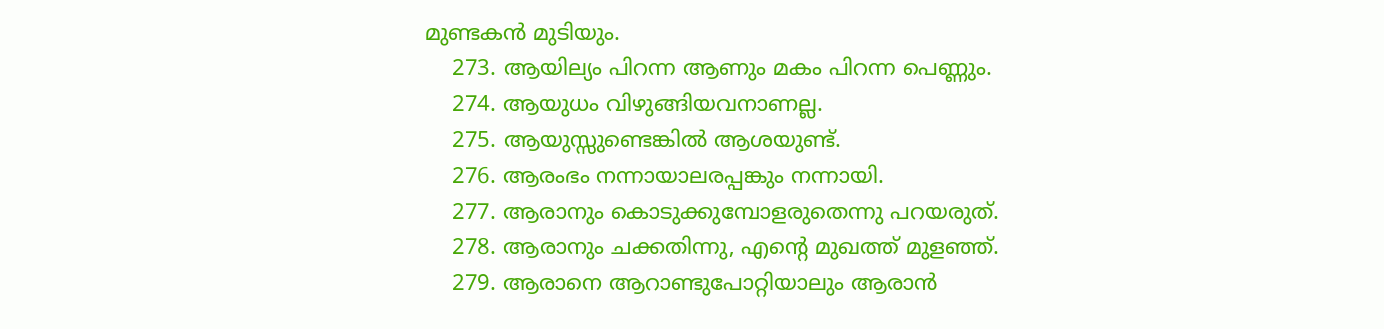മുണ്ടകൻ മുടിയും.
    273. ആയില്യം പിറന്ന ആണും മകം പിറന്ന പെണ്ണും.
    274. ആയുധം വിഴുങ്ങിയവനാണല്ല.
    275. ആയുസ്സുണ്ടെങ്കിൽ ആശയുണ്ട്.
    276. ആരംഭം നന്നായാലരപ്പങ്കും നന്നായി.
    277. ആരാനും കൊടുക്കുമ്പോളരുതെന്നു പറയരുത്.
    278. ആരാനും ചക്കതിന്നു, എന്റെ മുഖത്ത് മുളഞ്ഞ്.
    279. ആരാനെ ആറാണ്ടുപോറ്റിയാലും ആരാൻ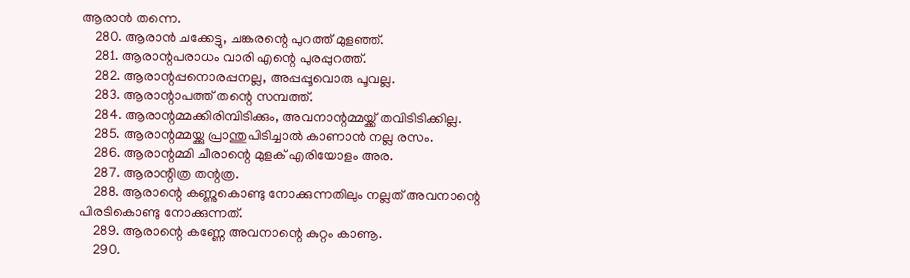ആരാൻ തന്നെ.
    280. ആരാൻ ചക്കേട്ടു, ചങ്കരന്റെ പുറത്ത് മുളഞ്ഞ്.
    281. ആരാന്റപരാധം വാരി എന്റെ പുരപ്പുറത്ത്.
    282. ആരാന്റപ്പനൊരപ്പനല്ല, അപ്പപ്പൂവൊരു പൂവല്ല.
    283. ആരാന്റാപത്ത് തന്റെ സമ്പത്ത്.
    284. ആരാന്റമ്മക്കിരിമ്പിടിക്കും, അവനാന്റമ്മയ്ക്ക് തവിടിടിക്കില്ല.
    285. ആരാന്റമ്മയ്ക്കു പ്രാന്തുപിടിച്ചാൽ കാണാൻ നല്ല രസം.
    286. ആരാന്റമ്മി ചീരാന്റെ മുളക് എരിയോളം അര.
    287. ആരാന്റിത്ര തന്റത്ര.
    288. ആരാന്റെ കണ്ണുകൊണ്ടു നോക്കുന്നതിലും നല്ലത് അവനാന്റെ പിരടികൊണ്ടു നോക്കുന്നത്.
    289. ആരാന്റെ കണ്ണേ അവനാന്റെ കുറ്റം കാണൂ.
    290.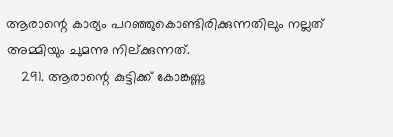ആരാന്റെ കാര്യം പറഞ്ഞുകൊണ്ടിരിക്കുന്നതിലും നല്ലത് അമ്മിയും ചുമന്നു നില്ക്കുന്നത്.
    291. ആരാന്റെ കുട്ടിക്ക് കോങ്കണ്ണു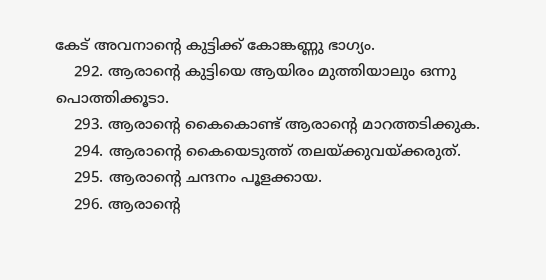കേട് അവനാന്റെ കുട്ടിക്ക് കോങ്കണ്ണു ഭാഗ്യം.
    292. ആരാന്റെ കുട്ടിയെ ആയിരം മുത്തിയാലും ഒന്നു പൊത്തിക്കൂടാ.
    293. ആരാന്റെ കൈകൊണ്ട് ആരാന്റെ മാറത്തടിക്കുക.
    294. ആരാന്റെ കൈയെടുത്ത് തലയ്ക്കുവയ്ക്കരുത്.
    295. ആരാന്റെ ചന്ദനം പൂളക്കായ.
    296. ആരാന്റെ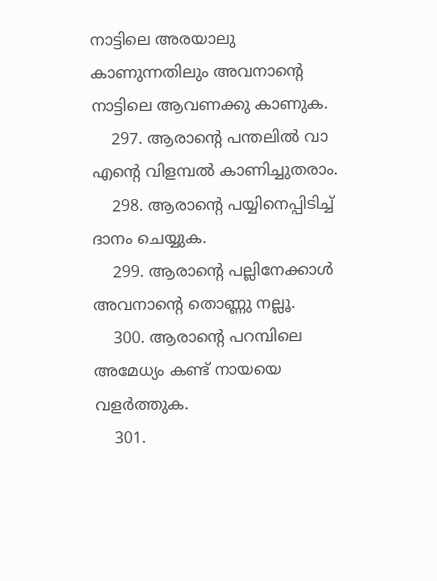നാട്ടിലെ അരയാലു കാണുന്നതിലും അവനാന്റെ നാട്ടിലെ ആവണക്കു കാണുക.
    297. ആരാന്റെ പന്തലിൽ വാ എന്റെ വിളമ്പൽ കാണിച്ചുതരാം.
    298. ആരാന്റെ പയ്യിനെപ്പിടിച്ച് ദാനം ചെയ്യുക.
    299. ആരാന്റെ പല്ലിനേക്കാൾ അവനാന്റെ തൊണ്ണു നല്ലൂ.
    300. ആരാന്റെ പറമ്പിലെ അമേധ്യം കണ്ട് നായയെ വളർത്തുക.
    301.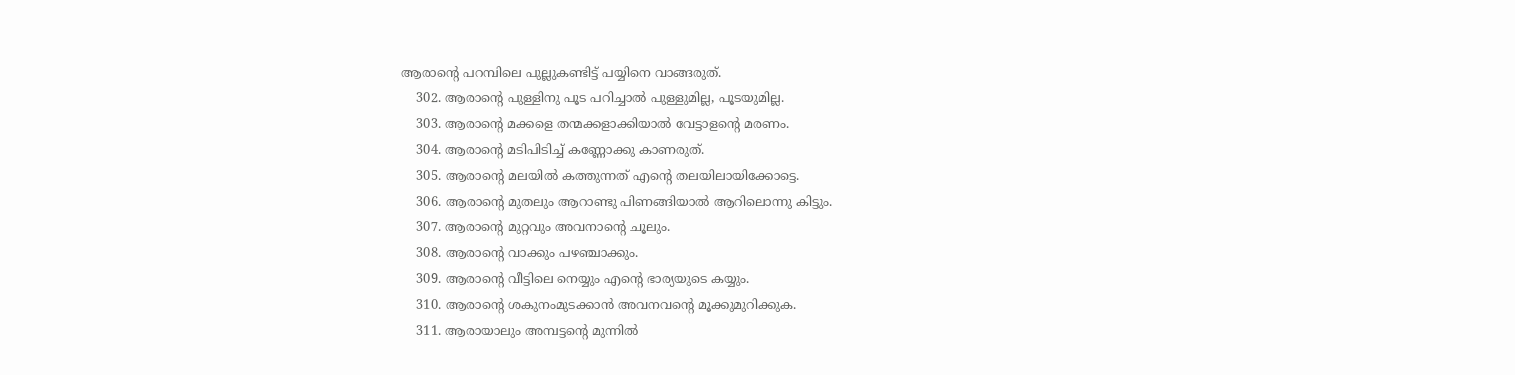ആരാന്റെ പറമ്പിലെ പുല്ലുകണ്ടിട്ട് പയ്യിനെ വാങ്ങരുത്.
    302. ആരാന്റെ പുള്ളിനു പൂട പറിച്ചാൽ പുള്ളുമില്ല, പൂടയുമില്ല.
    303. ആരാന്റെ മക്കളെ തന്മക്കളാക്കിയാൽ വേട്ടാളന്റെ മരണം.
    304. ആരാന്റെ മടിപിടിച്ച് കണ്ണോക്കു കാണരുത്.
    305. ആരാന്റെ മലയിൽ കത്തുന്നത് എന്റെ തലയിലായിക്കോട്ടെ.
    306. ആരാന്റെ മുതലും ആറാണ്ടു പിണങ്ങിയാൽ ആറിലൊന്നു കിട്ടും.
    307. ആരാന്റെ മുറ്റവും അവനാന്റെ ചൂലും.
    308. ആരാന്റെ വാക്കും പഴഞ്ചാക്കും.
    309. ആരാന്റെ വീട്ടിലെ നെയ്യും എന്റെ ഭാര്യയുടെ കയ്യും.
    310. ആരാന്റെ ശകുനംമുടക്കാൻ അവനവന്റെ മൂക്കുമുറിക്കുക.
    311. ആരായാലും അമ്പട്ടന്റെ മുന്നിൽ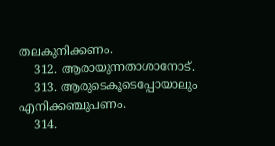തലകുനിക്കണം.
    312. ആരായുന്നതാശാനോട്.
    313. ആരുടെകൂടെപ്പോയാലും എനിക്കഞ്ചുപണം.
    314.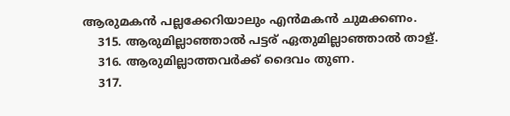ആരുമകൻ പല്ലക്കേറിയാലും എൻമകൻ ചുമക്കണം.
    315. ആരുമില്ലാഞ്ഞാൽ പട്ടര് ഏതുമില്ലാഞ്ഞാൽ താള്.
    316. ആരുമില്ലാത്തവർക്ക് ദൈവം തുണ.
    317.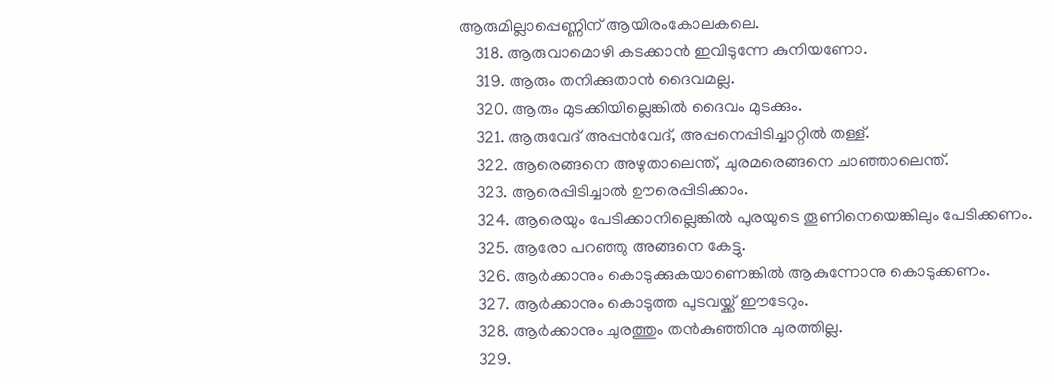ആരുമില്ലാപ്പെണ്ണിന് ആയിരംകോലകലെ.
    318. ആരുവാമൊഴി കടക്കാൻ ഇവിടുന്നേ കുനിയണോ.
    319. ആരും തനിക്കുതാൻ ദൈവമല്ല.
    320. ആരും മുടക്കിയില്ലെങ്കിൽ ദൈവം മുടക്കും.
    321. ആരുവേദ് അപ്പൻവേദ്, അപ്പനെപ്പിടിച്ചാറ്റിൽ തള്ള്.
    322. ആരെങ്ങനെ അഴുതാലെന്ത്, ചുരമരെങ്ങനെ ചാഞ്ഞാലെന്ത്.
    323. ആരെപ്പിടിച്ചാൽ ഊരെപ്പിടിക്കാം.
    324. ആരെയും പേടിക്കാനില്ലെങ്കിൽ പുരയുടെ തൂണിനെയെങ്കിലും പേടിക്കണം.
    325. ആരോ പറഞ്ഞു അങ്ങനെ കേട്ടു.
    326. ആർക്കാനും കൊടുക്കുകയാണെങ്കിൽ ആകുന്നോനു കൊടുക്കണം.
    327. ആർക്കാനും കൊടുത്ത പുടവയ്ക്ക് ഈടേറും.
    328. ആർക്കാനും ചുരത്തും തൻകുഞ്ഞിനു ചുരത്തില്ല.
    329.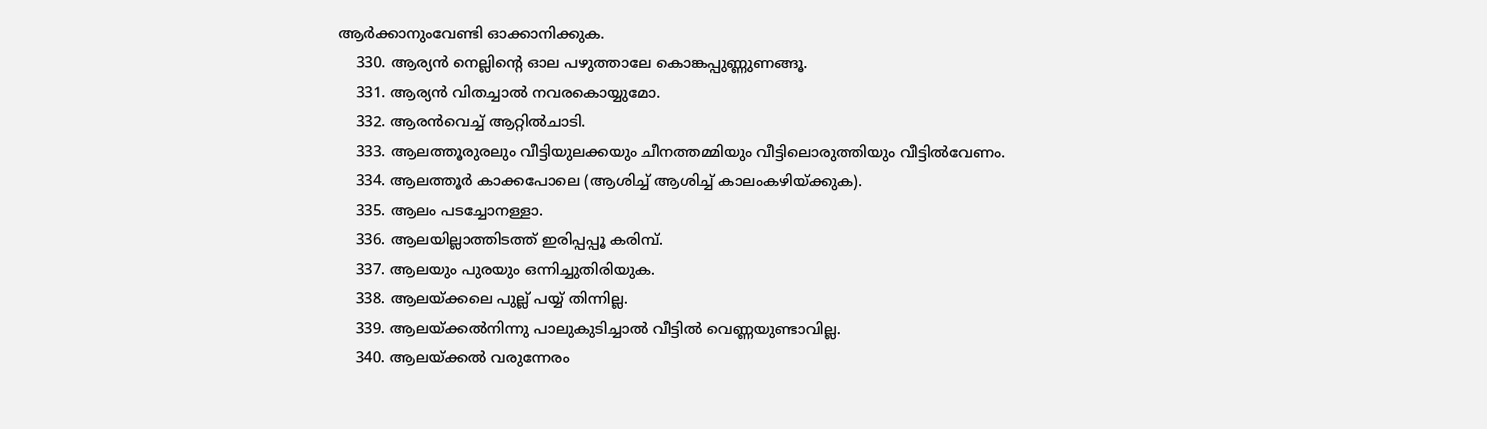ആർക്കാനുംവേണ്ടി ഓക്കാനിക്കുക.
    330. ആര്യൻ നെല്ലിന്റെ ഓല പഴുത്താലേ കൊങ്കപ്പുണ്ണുണങ്ങൂ.
    331. ആര്യൻ വിതച്ചാൽ നവരകൊയ്യുമോ.
    332. ആരൻവെച്ച് ആറ്റിൽചാടി.
    333. ആലത്തൂരുരലും വീട്ടിയുലക്കയും ചീനത്തമ്മിയും വീട്ടിലൊരുത്തിയും വീട്ടിൽവേണം.
    334. ആലത്തൂർ കാക്കപോലെ (ആശിച്ച് ആശിച്ച് കാലംകഴിയ്ക്കുക).
    335. ആലം പടച്ചോനള്ളാ.
    336. ആലയില്ലാത്തിടത്ത് ഇരിപ്പപ്പൂ കരിമ്പ്.
    337. ആലയും പുരയും ഒന്നിച്ചുതിരിയുക.
    338. ആലയ്ക്കലെ പുല്ല് പയ്യ് തിന്നില്ല.
    339. ആലയ്ക്കൽനിന്നു പാലുകുടിച്ചാൽ വീട്ടിൽ വെണ്ണയുണ്ടാവില്ല.
    340. ആലയ്ക്കൽ വരുന്നേരം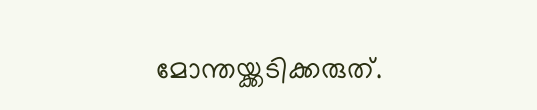മോന്തയ്ക്കടിക്കരുത്.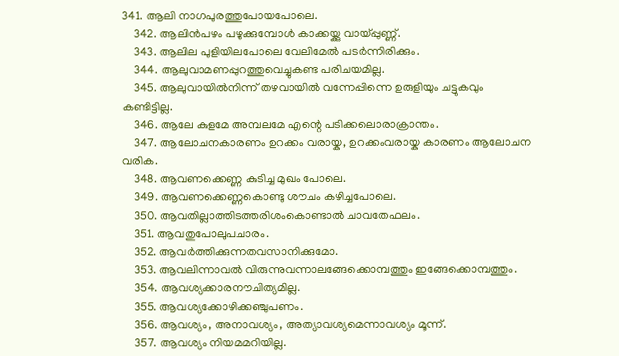341. ആലി നാഗപുരത്തുപോയപോലെ.
    342. ആലിൻപഴം പഴുക്കുമ്പോൾ കാക്കയ്ക്കു വായ്പ്പുണ്ണ്.
    343. ആലില പുളിയിലപോലെ വേലിമേൽ പടർന്നിരിക്കും.
    344. ആലുവാമണപ്പുറത്തുവെച്ചുകണ്ട പരിചയമില്ല.
    345. ആലുവായിൽനിന്ന് തഴവായിൽ വന്നേപ്പിന്നെ ഉരുളിയും ചട്ടുകവും കണ്ടിട്ടില്ല.
    346. ആലേ കുളമേ അമ്പലമേ എന്റെ പടിക്കലൊരാക്രാന്തം.
    347. ആലോചനകാരണം ഉറക്കം വരായ്ക, ഉറക്കംവരായ്ക കാരണം ആലോചന വരിക.
    348. ആവണക്കെണ്ണ കുടിച്ച മുഖം പോലെ.
    349. ആവണക്കെണ്ണകൊണ്ടു ശൗചം കഴിച്ചപോലെ.
    350. ആവതില്ലാത്തിടത്തരിശംകൊണ്ടാൽ ചാവതേഫലം.
    351. ആവതുപോലുപചാരം.
    352. ആവർത്തിക്കുന്നതവസാനിക്കുമോ.
    353. ആവലിന്നാവൽ വിരുന്നുവന്നാലങ്ങേക്കൊമ്പത്തും ഇങ്ങേക്കൊമ്പത്തും.
    354. ആവശ്യക്കാരനൗചിത്യമില്ല.
    355. ആവശ്യക്കോഴിക്കഞ്ചുപണം.
    356. ആവശ്യം, അനാവശ്യം, അത്യാവശ്യമെന്നാവശ്യം മൂന്ന്.
    357. ആവശ്യം നിയമമറിയില്ല.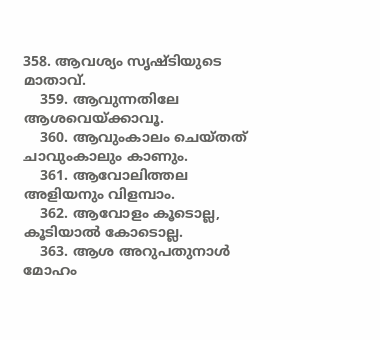358. ആവശ്യം സൃഷ്ടിയുടെ മാതാവ്.
    359. ആവുന്നതിലേ ആശവെയ്ക്കാവൂ.
    360. ആവുംകാലം ചെയ്തത് ചാവുംകാലും കാണും.
    361. ആവോലിത്തല അളിയനും വിളമ്പാം.
    362. ആവോളം കൂടൊല്ല, കൂടിയാൽ കോടൊല്ല.
    363. ആശ അറുപതുനാൾ മോഹം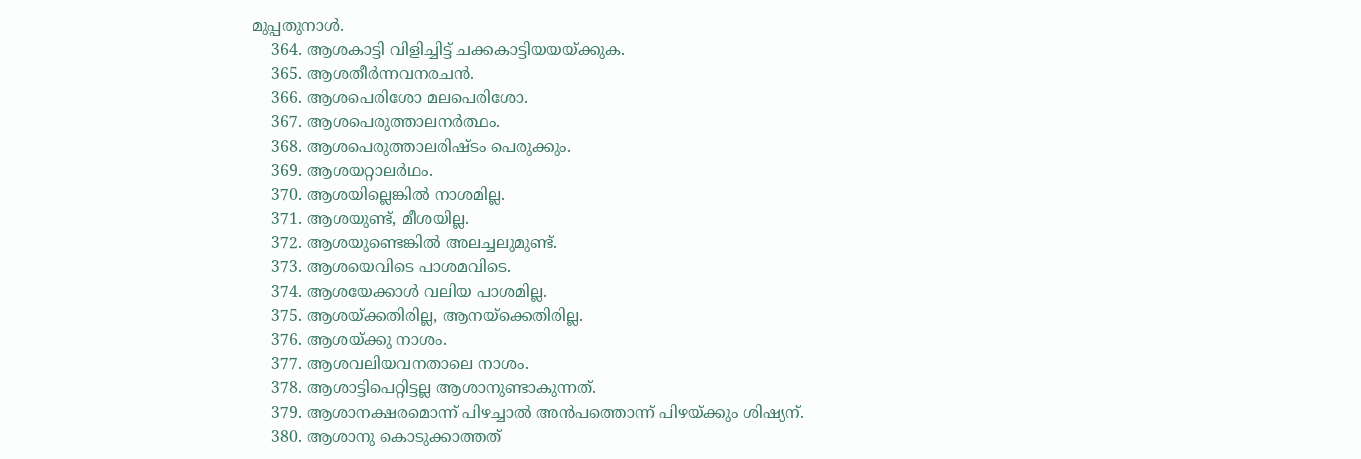മുപ്പതുനാൾ.
    364. ആശകാട്ടി വിളിച്ചിട്ട് ചക്കകാട്ടിയയയ്ക്കുക.
    365. ആശതീർന്നവനരചൻ.
    366. ആശപെരിശോ മലപെരിശോ.
    367. ആശപെരുത്താലനർത്ഥം.
    368. ആശപെരുത്താലരിഷ്ടം പെരുക്കും.
    369. ആശയറ്റാലർഥം.
    370. ആശയില്ലെങ്കിൽ നാശമില്ല.
    371. ആശയുണ്ട്, മീശയില്ല.
    372. ആശയുണ്ടെങ്കിൽ അലച്ചലുമുണ്ട്.
    373. ആശയെവിടെ പാശമവിടെ.
    374. ആശയേക്കാൾ വലിയ പാശമില്ല.
    375. ആശയ്ക്കതിരില്ല, ആനയ്ക്കെതിരില്ല.
    376. ആശയ്ക്കു നാശം.
    377. ആശവലിയവനതാലെ നാശം.
    378. ആശാട്ടിപെറ്റിട്ടല്ല ആശാനുണ്ടാകുന്നത്.
    379. ആശാനക്ഷരമൊന്ന് പിഴച്ചാൽ അൻപത്തൊന്ന് പിഴയ്ക്കും ശിഷ്യന്.
    380. ആശാനു കൊടുക്കാത്തത്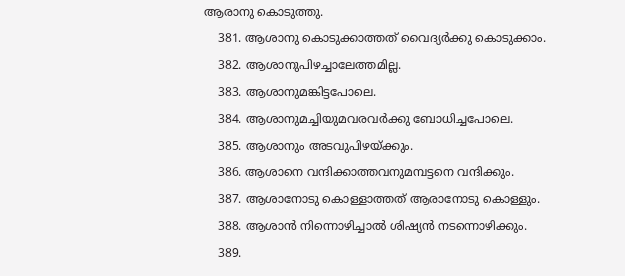ആരാനു കൊടുത്തു.
    381. ആശാനു കൊടുക്കാത്തത് വൈദ്യർക്കു കൊടുക്കാം.
    382. ആശാനുപിഴച്ചാലേത്തമില്ല.
    383. ആശാനുമങ്കിട്ടപോലെ.
    384. ആശാനുമച്ചിയുമവരവർക്കു ബോധിച്ചപോലെ.
    385. ആശാനും അടവുപിഴയ്ക്കും.
    386. ആശാനെ വന്ദിക്കാത്തവനുമമ്പട്ടനെ വന്ദിക്കും.
    387. ആശാനോടു കൊള്ളാത്തത് ആരാനോടു കൊള്ളും.
    388. ആശാൻ നിന്നൊഴിച്ചാൽ ശിഷ്യൻ നടന്നൊഴിക്കും.
    389.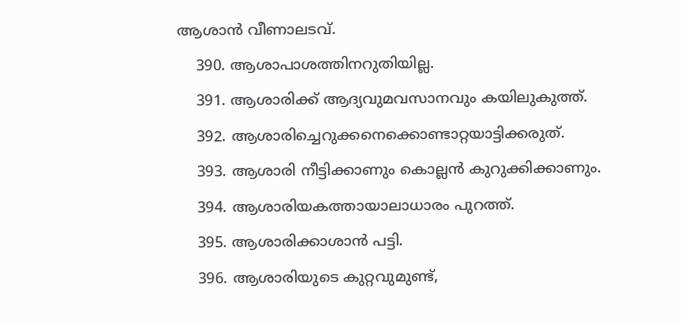ആശാൻ വീണാലടവ്.
    390. ആശാപാശത്തിനറുതിയില്ല.
    391. ആശാരിക്ക് ആദ്യവുമവസാനവും കയിലുകുത്ത്.
    392. ആശാരിച്ചെറുക്കനെക്കൊണ്ടാറ്റയാട്ടിക്കരുത്.
    393. ആശാരി നീട്ടിക്കാണും കൊല്ലൻ കുറുക്കിക്കാണും.
    394. ആശാരിയകത്തായാലാധാരം പുറത്ത്.
    395. ആശാരിക്കാശാൻ പട്ടി.
    396. ആശാരിയുടെ കുറ്റവുമുണ്ട്,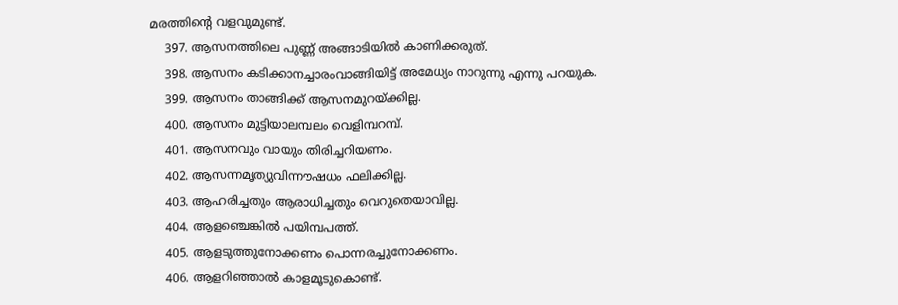മരത്തിന്റെ വളവുമുണ്ട്.
    397. ആസനത്തിലെ പുണ്ണ് അങ്ങാടിയിൽ കാണിക്കരുത്.
    398. ആസനം കടിക്കാനച്ചാരംവാങ്ങിയിട്ട് അമേധ്യം നാറുന്നു എന്നു പറയുക.
    399. ആസനം താങ്ങിക്ക് ആസനമുറയ്ക്കില്ല.
    400. ആസനം മുട്ടിയാലമ്പലം വെളിമ്പറമ്പ്.
    401. ആസനവും വായും തിരിച്ചറിയണം.
    402. ആസന്നമൃത്യുവിന്നൗഷധം ഫലിക്കില്ല.
    403. ആഹരിച്ചതും ആരാധിച്ചതും വെറുതെയാവില്ല.
    404. ആളഞ്ചെങ്കിൽ പയിമ്പപത്ത്.
    405. ആളടുത്തുനോക്കണം പൊന്നരച്ചുനോക്കണം.
    406. ആളറിഞ്ഞാൽ കാളമൂടുകൊണ്ട്.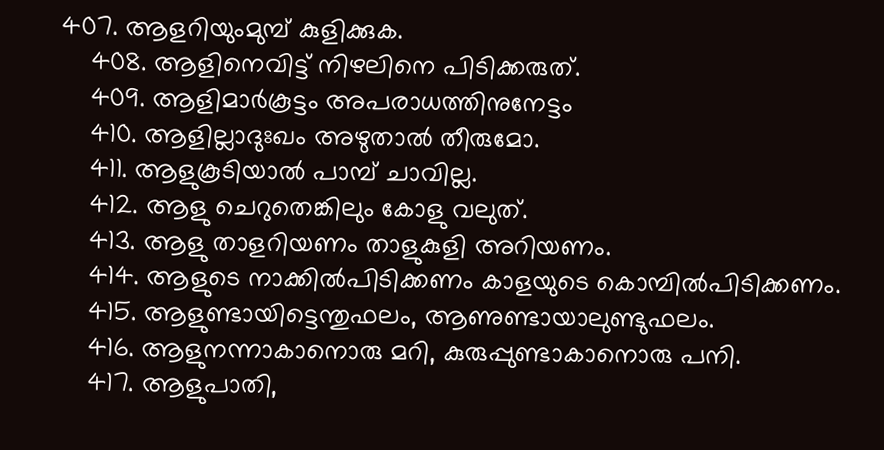407. ആളറിയുംമുമ്പ് കുളിക്കുക.
    408. ആളിനെവിട്ട് നിഴലിനെ പിടിക്കരുത്.
    409. ആളിമാർകൂട്ടം അപരാധത്തിനുനേട്ടം
    410. ആളില്ലാദുഃഖം അഴുതാൽ തീരുമോ.
    411. ആളുകൂടിയാൽ പാമ്പ് ചാവില്ല.
    412. ആളു ചെറുതെങ്കിലും കോളു വലുത്.
    413. ആളു താളറിയണം താളുകുളി അറിയണം.
    414. ആളുടെ നാക്കിൽപിടിക്കണം കാളയുടെ കൊമ്പിൽപിടിക്കണം.
    415. ആളുണ്ടായിട്ടെന്തുഫലം, ആണുണ്ടായാലുണ്ടുഫലം.
    416. ആളുനന്നാകാനൊരു മറി, കുരുപ്പുണ്ടാകാനൊരു പനി.
    417. ആളുപാതി,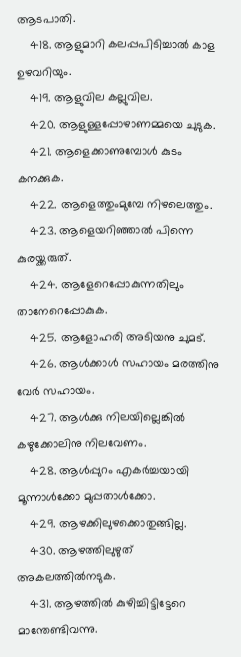ആടപാതി.
    418. ആളുമാറി കലപ്പപിടിച്ചാൽ കാള ഉഴവറിയും.
    419. ആളുവില കല്ലുവില.
    420. ആളുള്ളപ്പോഴാണമ്മയെ ചുടുക.
    421. ആളെക്കാണുമ്പോൾ കുടം കനക്കുക.
    422. ആളെത്തുംമുമ്പേ നിഴലെത്തും.
    423. ആളെയറിഞ്ഞാൽ പിന്നെ കുരയ്ക്കരുത്.
    424. ആളേറെപ്പോകുന്നതിലും താനേറെപ്പോകുക.
    425. ആളോഹരി അടിയനു ചുമട്.
    426. ആൾക്കാൾ സഹായം മരത്തിനു വേർ സഹായം.
    427. ആൾക്കു നിലയില്ലെങ്കിൽ കഴുക്കോലിനു നിലവേണം.
    428. ആൾപ്പുറം എകർച്ചയായി മൂന്നാൾക്കോ മുപ്പതാൾക്കോ.
    429. ആഴക്കിലുഴക്കൊതുങ്ങില്ല.
    430. ആഴത്തിലുഴുത് അകലത്തിൽനടുക.
    431. ആഴത്തിൽ കുഴിച്ചിട്ടിട്ടേറെ മാന്തേണ്ടിവന്നു.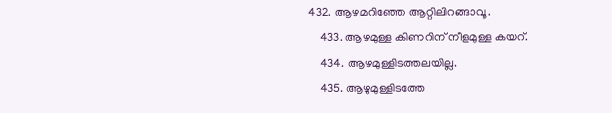432. ആഴമറിഞ്ഞേ ആറ്റിലിറങ്ങാവൂ.
    433. ആഴമുള്ള കിണറിന് നീളമുള്ള കയറ്.
    434. ആഴമുള്ളിടത്തലയില്ല.
    435. ആഴുമുള്ളിടത്തേ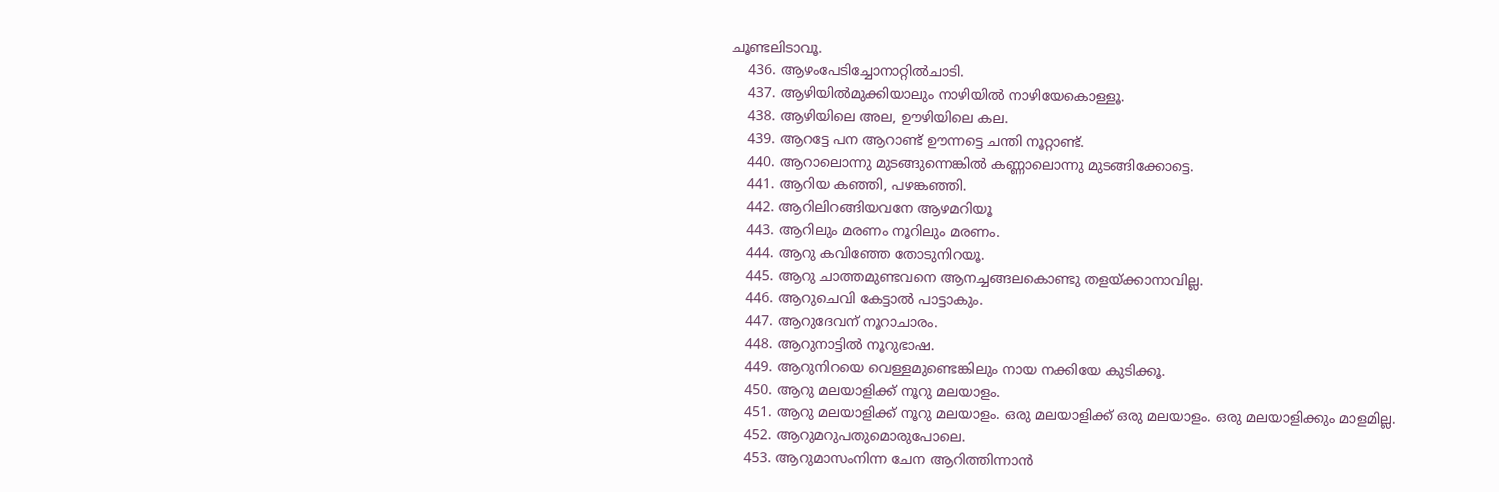ചൂണ്ടലിടാവൂ.
    436. ആഴംപേടിച്ചോനാറ്റിൽചാടി.
    437. ആഴിയിൽമുക്കിയാലും നാഴിയിൽ നാഴിയേകൊള്ളൂ.
    438. ആഴിയിലെ അല, ഊഴിയിലെ കല.
    439. ആറട്ടേ പന ആറാണ്ട് ഊന്നട്ടെ ചന്തി നൂറ്റാണ്ട്.
    440. ആറാലൊന്നു മുടങ്ങുന്നെങ്കിൽ കണ്ണാലൊന്നു മുടങ്ങിക്കോട്ടെ.
    441. ആറിയ കഞ്ഞി, പഴങ്കഞ്ഞി.
    442. ആറിലിറങ്ങിയവനേ ആഴമറിയൂ
    443. ആറിലും മരണം നൂറിലും മരണം.
    444. ആറു കവിഞ്ഞേ തോടുനിറയൂ.
    445. ആറു ചാത്തമുണ്ടവനെ ആനച്ചങ്ങലകൊണ്ടു തളയ്ക്കാനാവില്ല.
    446. ആറുചെവി കേട്ടാൽ പാട്ടാകും.
    447. ആറുദേവന് നൂറാചാരം.
    448. ആറുനാട്ടിൽ നൂറുഭാഷ.
    449. ആറുനിറയെ വെള്ളമുണ്ടെങ്കിലും നായ നക്കിയേ കുടിക്കൂ.
    450. ആറു മലയാളിക്ക് നൂറു മലയാളം.
    451. ആറു മലയാളിക്ക് നൂറു മലയാളം. ഒരു മലയാളിക്ക് ഒരു മലയാളം. ഒരു മലയാളിക്കും മാളമില്ല.
    452. ആറുമറുപതുമൊരുപോലെ.
    453. ആറുമാസംനിന്ന ചേന ആറിത്തിന്നാൻ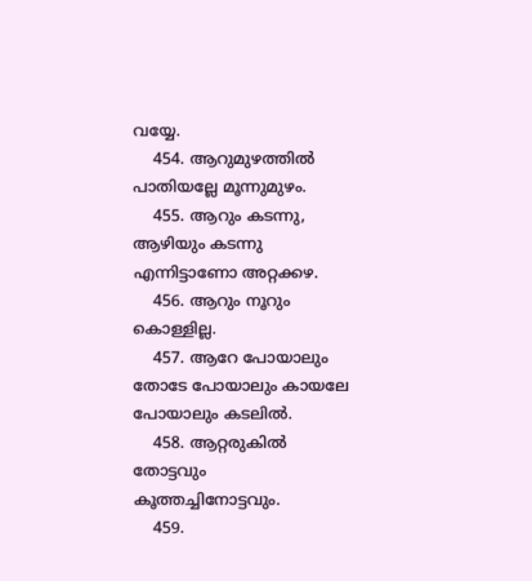വയ്യേ.
    454. ആറുമുഴത്തിൽ പാതിയല്ലേ മൂന്നുമുഴം.
    455. ആറും കടന്നു, ആഴിയും കടന്നു എന്നിട്ടാണോ അറ്റക്കഴ.
    456. ആറും നൂറും കൊള്ളില്ല.
    457. ആറേ പോയാലും തോടേ പോയാലും കായലേ പോയാലും കടലിൽ.
    458. ആറ്റരുകിൽ തോട്ടവും കൂത്തച്ചിനോട്ടവും.
    459.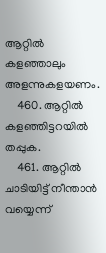ആറ്റിൽ കളഞ്ഞാലും അളന്നുകളയണം.
    460. ആറ്റിൽ കളഞ്ഞിട്ടറയിൽ തപ്പുക.
    461. ആറ്റിൽ ചാടിയിട്ട് നീന്താൻ വയ്യെന്ന്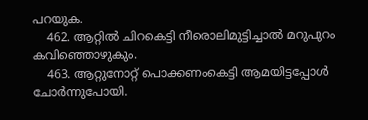പറയുക.
    462. ആറ്റിൽ ചിറകെട്ടി നീരൊലിമുട്ടിച്ചാൽ മറുപുറം കവിഞ്ഞൊഴുകും.
    463. ആറ്റുനോറ്റ് പൊക്കണംകെട്ടി ആമയിട്ടപ്പോൾ ചോർന്നുപോയി.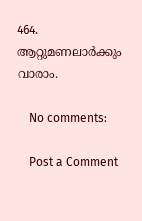464. ആറ്റുമണലാർക്കും വാരാം.

    No comments:

    Post a Comment